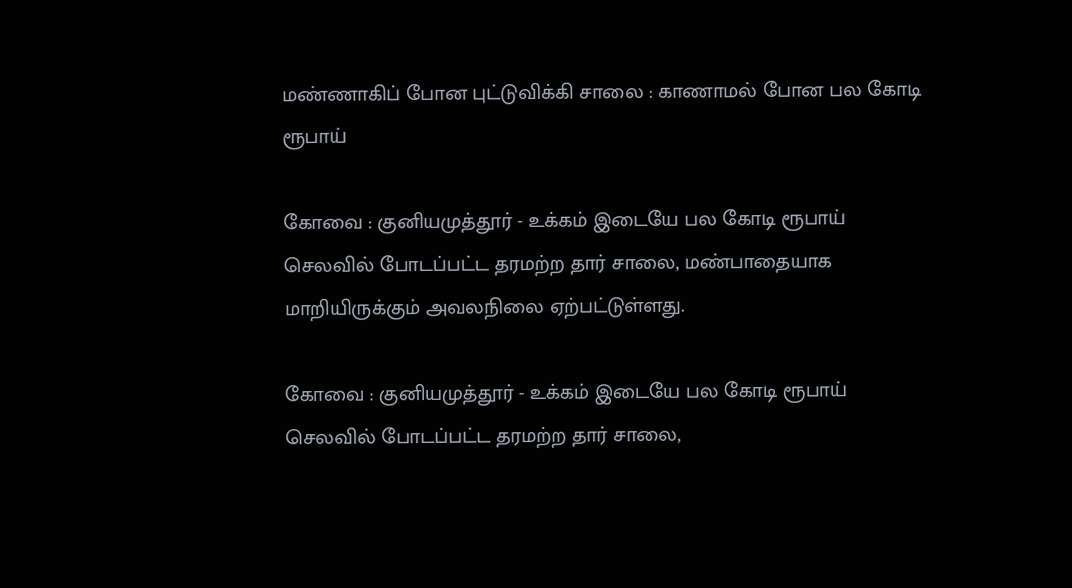மண்ணாகிப் போன புட்டுவிக்கி சாலை : காணாமல் போன பல கோடி ரூபாய்

கோவை : குனியமுத்தூர் - உக்கம் இடையே பல கோடி ரூபாய் செலவில் போடப்பட்ட தரமற்ற தார் சாலை, மண்பாதையாக மாறியிருக்கும் அவலநிலை ஏற்பட்டுள்ளது.

கோவை : குனியமுத்தூர் - உக்கம் இடையே பல கோடி ரூபாய் செலவில் போடப்பட்ட தரமற்ற தார் சாலை,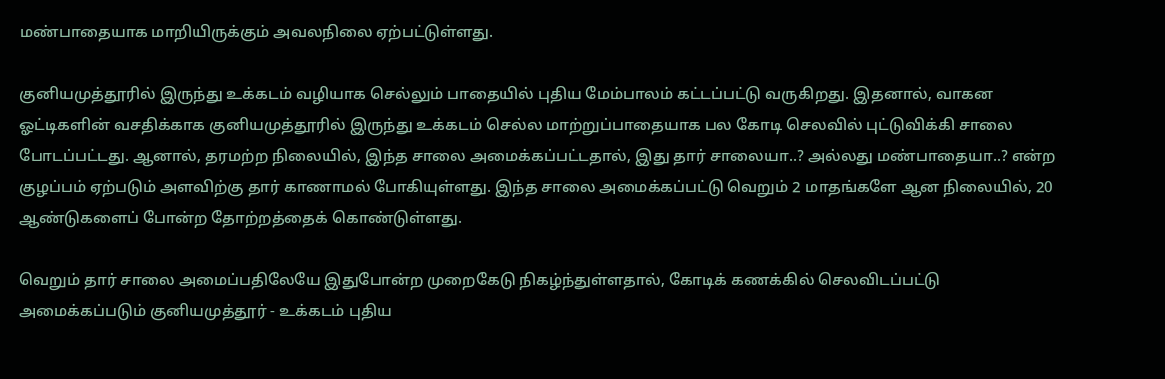மண்பாதையாக மாறியிருக்கும் அவலநிலை ஏற்பட்டுள்ளது.

குனியமுத்தூரில் இருந்து உக்கடம் வழியாக செல்லும் பாதையில் புதிய மேம்பாலம் கட்டப்பட்டு வருகிறது. இதனால், வாகன ஓட்டிகளின் வசதிக்காக குனியமுத்தூரில் இருந்து உக்கடம் செல்ல மாற்றுப்பாதையாக பல கோடி செலவில் புட்டுவிக்கி சாலை போடப்பட்டது. ஆனால், தரமற்ற நிலையில், இந்த சாலை அமைக்கப்பட்டதால், இது தார் சாலையா..? அல்லது மண்பாதையா..? என்ற குழப்பம் ஏற்படும் அளவிற்கு தார் காணாமல் போகியுள்ளது. இந்த சாலை அமைக்கப்பட்டு வெறும் 2 மாதங்களே ஆன நிலையில், 20 ஆண்டுகளைப் போன்ற தோற்றத்தைக் கொண்டுள்ளது.

வெறும் தார் சாலை அமைப்பதிலேயே இதுபோன்ற முறைகேடு நிகழ்ந்துள்ளதால், கோடிக் கணக்கில் செலவிடப்பட்டு அமைக்கப்படும் குனியமுத்தூர் - உக்கடம் புதிய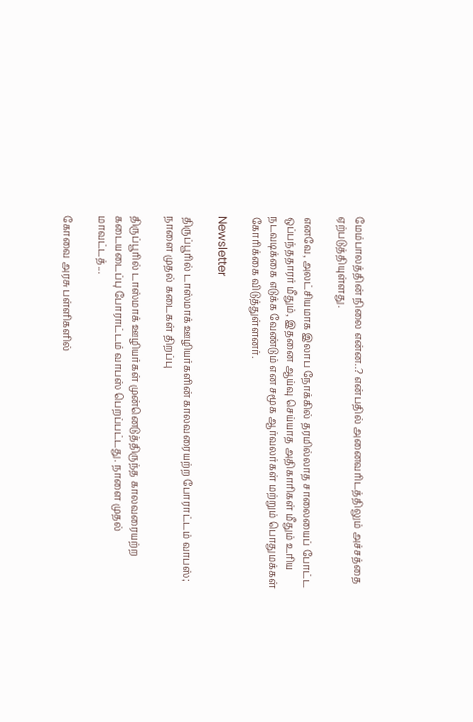மேம்பாலத்தின் நிலை என்ன..? என்பதில் அனைவரிடத்திலும் அச்சத்தை ஏற்படுத்தியுள்ளது.

எனவே, அலட்சியமாக இலாப நோக்கில் தரமில்லாத சாலையைப் போட்ட ஒப்பந்ததாரர் மீதும், இதனை ஆய்வு செய்யாத அதிகாரிகள் மீதும் உரிய நடவடிக்கை எடுக்க வேண்டும் என சமூக ஆர்வலர்கள் மற்றும் பொதுமக்கள் கோரிக்கை விடுத்துள்ளனர்.

Newsletter

திருப்பூரில் டாஸ்மாக் ஊழியர்களின் காலவரையற்ற போராட்டம் வாபஸ்; நாளை முதல் கடைகள் திறப்பு

திருப்பூரில் டாஸ்மாக் ஊழியர்கள் முன்னெடுத்திருந்த காலவரையற்ற கடையடைப்பு போராட்டம் வாபஸ் பெறப்பட்டது. நாளை முதல் மாவட்டத்...

கோவை அரசு பள்ளிகளில்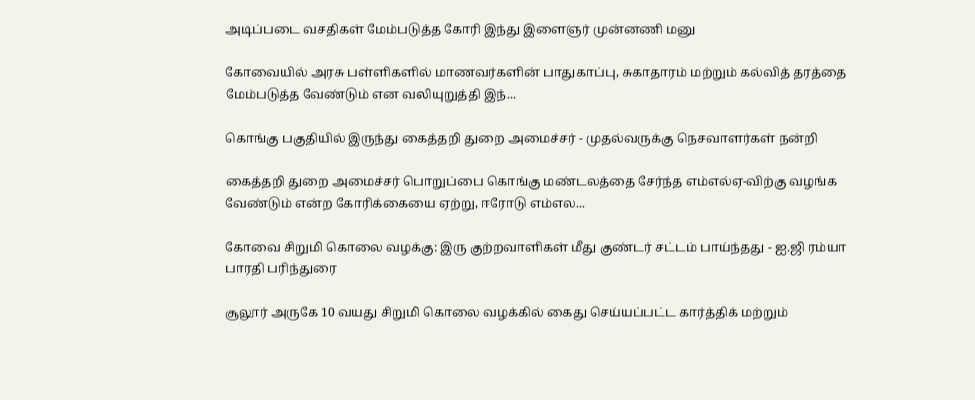அடிப்படை வசதிகள் மேம்படுத்த கோரி இந்து இளைஞர் முன்னணி மனு

கோவையில் அரசு பள்ளிகளில் மாணவர்களின் பாதுகாப்பு, சுகாதாரம் மற்றும் கல்வித் தரத்தை மேம்படுத்த வேண்டும் என வலியுறுத்தி இந்...

கொங்கு பகுதியில் இருந்து கைத்தறி துறை அமைச்சர் - முதல்வருக்கு நெசவாளர்கள் நன்றி

கைத்தறி துறை அமைச்சர் பொறுப்பை கொங்கு மண்டலத்தை சேர்ந்த எம்எல்ஏ-விற்கு வழங்க வேண்டும் என்ற கோரிக்கையை ஏற்று, ஈரோடு எம்எல...

கோவை சிறுமி கொலை வழக்கு: இரு குற்றவாளிகள் மீது குண்டர் சட்டம் பாய்ந்தது - ஐ.ஜி ரம்யா பாரதி பரிந்துரை

சூலூர் அருகே 10 வயது சிறுமி கொலை வழக்கில் கைது செய்யப்பட்ட கார்த்திக் மற்றும்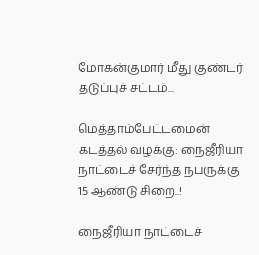மோகன்குமார் மீது குண்டர் தடுப்புச் சட்டம்...

மெத்தாம்பேட்டமைன் கடத்தல் வழக்கு: நைஜீரியா நாட்டைச் சேர்ந்த நபருக்கு 15 ஆண்டு சிறை..!

நைஜீரியா நாட்டைச்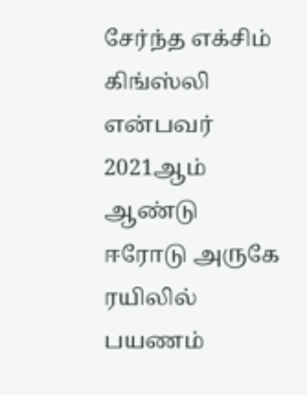சேர்ந்த எக்சிம் கிங்ஸ்லி என்பவர் 2021ஆம் ஆண்டு ஈரோடு அருகே ரயிலில் பயணம்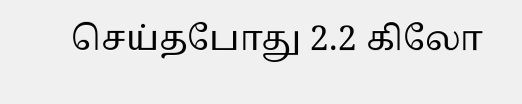செய்தபோது 2.2 கிலோ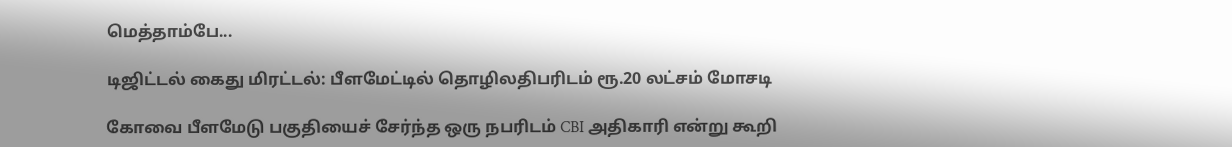மெத்தாம்பே...

டிஜிட்டல் கைது மிரட்டல்: பீளமேட்டில் தொழிலதிபரிடம் ரூ.20 லட்சம் மோசடி

கோவை பீளமேடு பகுதியைச் சேர்ந்த ஒரு நபரிடம் CBI அதிகாரி என்று கூறி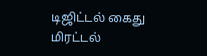டிஜிட்டல் கைது மிரட்டல்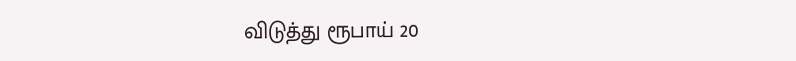விடுத்து ரூபாய் 20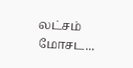லட்சம் மோசட...